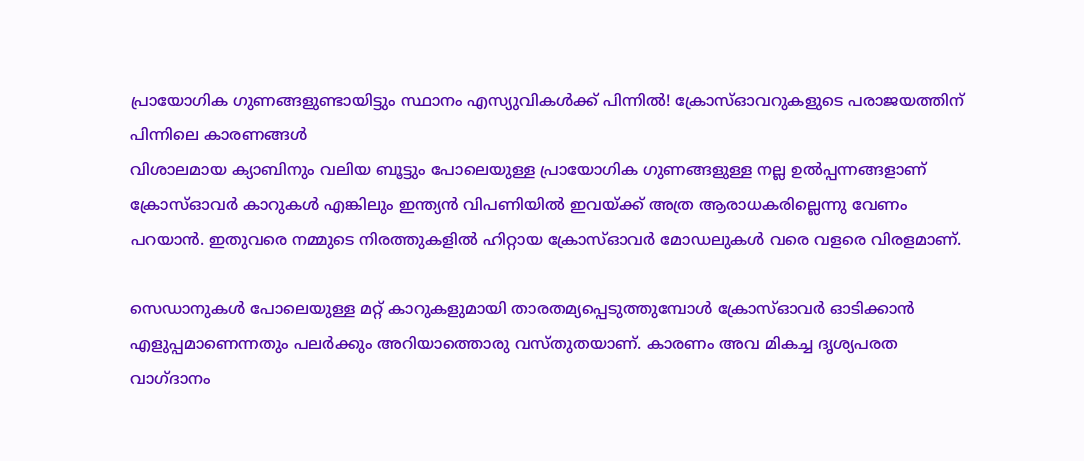പ്രായോഗിക ഗുണങ്ങളുണ്ടായിട്ടും സ്ഥാനം എസ്യുവികൾക്ക് പിന്നിൽ! ക്രോസ്ഓവറുകളുടെ പരാജയത്തിന് പിന്നിലെ കാരണങ്ങൾ
വിശാലമായ ക്യാബിനും വലിയ ബൂട്ടും പോലെയുള്ള പ്രായോഗിക ഗുണങ്ങളുള്ള നല്ല ഉൽപ്പന്നങ്ങളാണ് ക്രോസ്ഓവർ കാറുകൾ എങ്കിലും ഇന്ത്യൻ വിപണിയിൽ ഇവയ്ക്ക് അത്ര ആരാധകരില്ലെന്നു വേണം പറയാൻ. ഇതുവരെ നമ്മുടെ നിരത്തുകളിൽ ഹിറ്റായ ക്രോസ്ഓവർ മോഡലുകൾ വരെ വളരെ വിരളമാണ്.

സെഡാനുകൾ പോലെയുള്ള മറ്റ് കാറുകളുമായി താരതമ്യപ്പെടുത്തുമ്പോൾ ക്രോസ്ഓവർ ഓടിക്കാൻ എളുപ്പമാണെന്നതും പലർക്കും അറിയാത്തൊരു വസ്തുതയാണ്. കാരണം അവ മികച്ച ദൃശ്യപരത വാഗ്ദാനം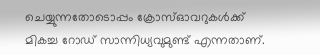ചെയ്യുന്നതോടൊപ്പം ക്രോസ്ഓവറുകൾക്ക് മികച്ച റോഡ് സാന്നിധ്യവുമുണ്ട് എന്നതാണ്.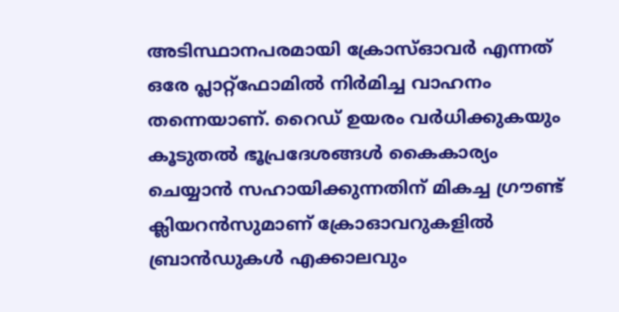അടിസ്ഥാനപരമായി ക്രോസ്ഓവർ എന്നത് ഒരേ പ്ലാറ്റ്ഫോമിൽ നിർമിച്ച വാഹനം തന്നെയാണ്. റൈഡ് ഉയരം വർധിക്കുകയും കൂടുതൽ ഭൂപ്രദേശങ്ങൾ കൈകാര്യം ചെയ്യാൻ സഹായിക്കുന്നതിന് മികച്ച ഗ്രൗണ്ട് ക്ലിയറൻസുമാണ് ക്രോഓവറുകളിൽ ബ്രാൻഡുകൾ എക്കാലവും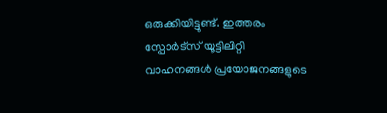ഒരുക്കിയിട്ടുണ്ട്. ഇത്തരം സ്പോർട്സ് യൂട്ടിലിറ്റി വാഹനങ്ങൾ പ്രയോജനങ്ങളുടെ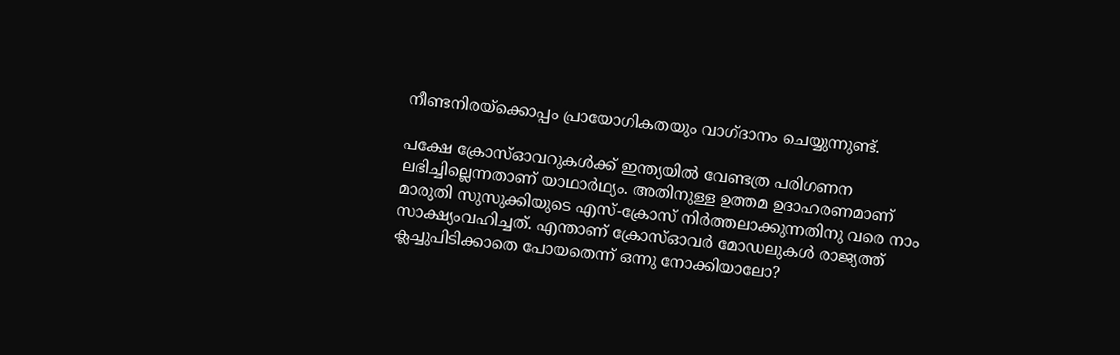നീണ്ടനിരയ്ക്കൊപ്പം പ്രായോഗികതയും വാഗ്ദാനം ചെയ്യുന്നുണ്ട്.

പക്ഷേ ക്രോസ്ഓവറുകൾക്ക് ഇന്ത്യയിൽ വേണ്ടത്ര പരിഗണന ലഭിച്ചില്ലെന്നതാണ് യാഥാർഥ്യം. അതിനുള്ള ഉത്തമ ഉദാഹരണമാണ് മാരുതി സുസുക്കിയുടെ എസ്-ക്രോസ് നിർത്തലാക്കുന്നതിനു വരെ നാം സാക്ഷ്യംവഹിച്ചത്. എന്താണ് ക്രോസ്ഓവർ മോഡലുകൾ രാജ്യത്ത് ക്ലച്ചുപിടിക്കാതെ പോയതെന്ന് ഒന്നു നോക്കിയാലോ?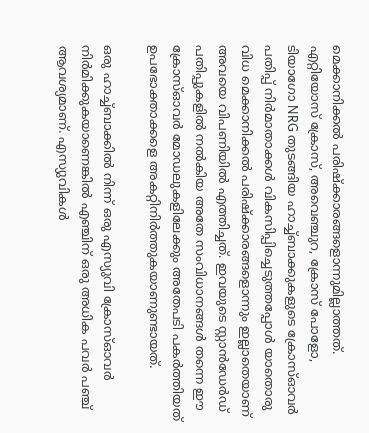മെക്കാനിക്കൽ പരിഷ്ക്കാരങ്ങളൊന്നുമില്ലാത്തത്.
എറ്റിയോസ് ക്രോസ്, അവെഞ്ചുറ, ക്രോസ് പോളോ, ടിയാഗോ NRG തുടങ്ങിയ ഹാച്ച്ബാക്കുകളുടെ ക്രോസ്ഓവർ പതിപ്പ് നിർമാതാക്കൾ വികസിപ്പിച്ചെടുത്തപ്പോൾ യാതൊരു വിധ മെക്കാനിക്കൽ പരിഷ്ക്കാരങ്ങളൊന്നും ഇല്ലാതെയാണ് അവയെ വിപണിയിൽ എത്തിച്ചത്. ഇവയുടെ സ്റ്റാൻഡേർഡ് പതിപ്പുകളിൽ നൽകിയ അതേ സംവിധാനങ്ങൾ തന്നെ ഈ ക്രോസ്ഓവർ മോഡലുകളിലേക്കും അതേപടി പകർത്തിയത് ഉപഭോക്താക്കളെ അകറ്റിനിർത്തുകയാണുണ്ടായത്.

ഒരു ഹാച്ച്ബാക്കിൽ നിന്ന് ഒരു എസ്യുവി ക്രോസ്ഓവർ നിർമിക്കുകയാണെങ്കിൽ എഞ്ചിന് ഒരു അധിക പവർ പഞ്ച് ആവശ്യമാണ്. എസ്യുവികൾ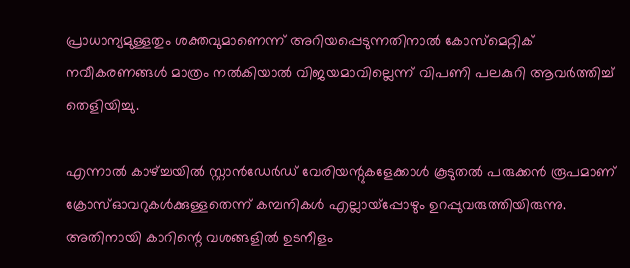പ്രാധാന്യമുള്ളതും ശക്തവുമാണെന്ന് അറിയപ്പെടുന്നതിനാൽ കോസ്മെറ്റിക് നവീകരണങ്ങൾ മാത്രം നൽകിയാൽ വിജയമാവില്ലെന്ന് വിപണി പലകുറി ആവർത്തിച്ച് തെളിയിച്ചു.

എന്നാൽ കാഴ്ച്ചയിൽ സ്റ്റാൻഡേർഡ് വേരിയന്റുകളേക്കാൾ കൂടുതൽ പരുക്കൻ രൂപമാണ് ക്രോസ്ഓവറുകൾക്കുള്ളതെന്ന് കമ്പനികൾ എല്ലായ്പ്പോഴും ഉറപ്പുവരുത്തിയിരുന്നു. അതിനായി കാറിന്റെ വശങ്ങളിൽ ഉടനീളം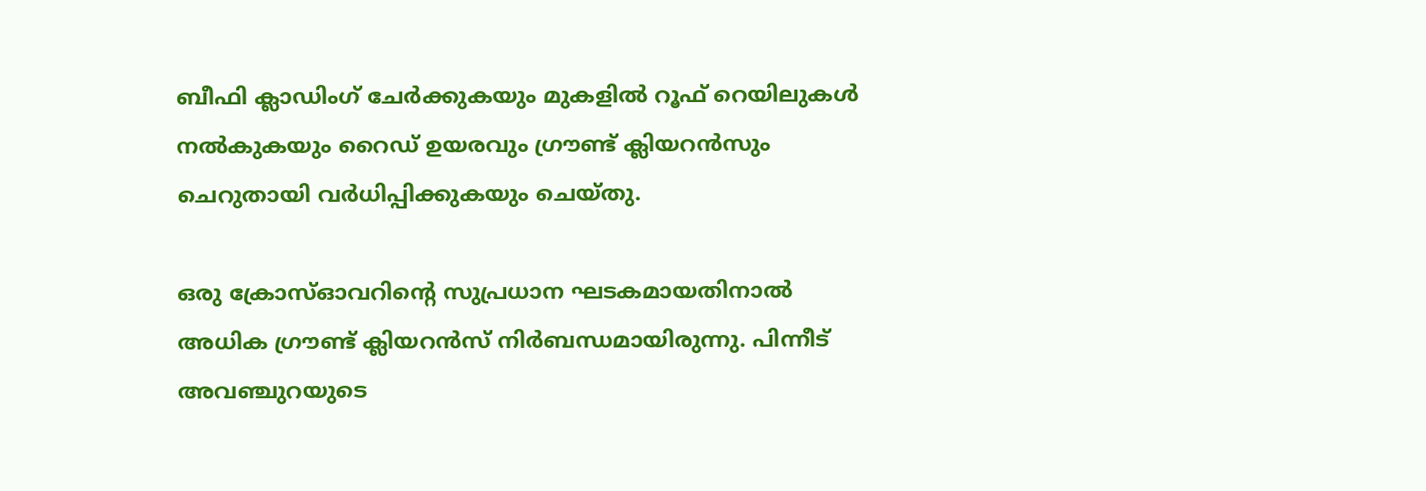ബീഫി ക്ലാഡിംഗ് ചേർക്കുകയും മുകളിൽ റൂഫ് റെയിലുകൾ നൽകുകയും റൈഡ് ഉയരവും ഗ്രൗണ്ട് ക്ലിയറൻസും ചെറുതായി വർധിപ്പിക്കുകയും ചെയ്തു.

ഒരു ക്രോസ്ഓവറിന്റെ സുപ്രധാന ഘടകമായതിനാൽ അധിക ഗ്രൗണ്ട് ക്ലിയറൻസ് നിർബന്ധമായിരുന്നു. പിന്നീട് അവഞ്ചുറയുടെ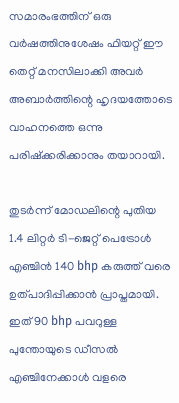സമാരംഭത്തിന് ഒരു വർഷത്തിനുശേഷം ഫിയറ്റ് ഈ തെറ്റ് മനസിലാക്കി അവർ അബാർത്തിന്റെ ഹൃദയത്തോടെ വാഹനത്തെ ഒന്നു പരിഷ്ക്കരിക്കാനും തയാറായി.

തുടർന്ന് മോഡലിന്റെ പുതിയ 1.4 ലിറ്റർ ടി-ജെറ്റ് പെട്രോൾ എഞ്ചിൻ 140 bhp കരുത്ത് വരെ ഉത്പാദിപ്പിക്കാൻ പ്രാപ്തമായി. ഇത് 90 bhp പവറുള്ള പുന്തോയുടെ ഡീസൽ എഞ്ചിനേക്കാൾ വളരെ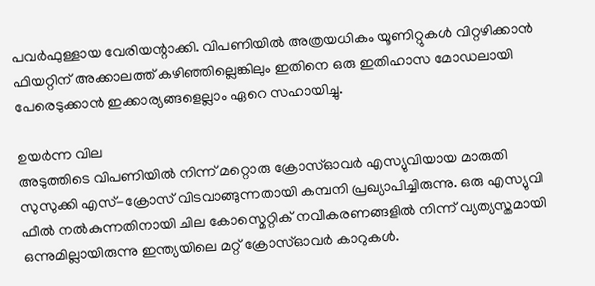പവർഫുള്ളായ വേരിയന്റാക്കി. വിപണിയിൽ അത്രയധികം യൂണിറ്റുകൾ വിറ്റഴിക്കാൻ ഫിയറ്റിന് അക്കാലത്ത് കഴിഞ്ഞില്ലെങ്കിലും ഇതിനെ ഒരു ഇതിഹാസ മോഡലായി പേരെടുക്കാൻ ഇക്കാര്യങ്ങളെല്ലാം ഏറെ സഹായിച്ചു.

ഉയർന്ന വില
അടുത്തിടെ വിപണിയിൽ നിന്ന് മറ്റൊരു ക്രോസ്ഓവർ എസ്യുവിയായ മാരുതി സുസുക്കി എസ്-ക്രോസ് വിടവാങ്ങുന്നതായി കമ്പനി പ്രഖ്യാപിച്ചിരുന്നു. ഒരു എസ്യുവി ഫീൽ നൽകുന്നതിനായി ചില കോസ്മെറ്റിക് നവീകരണങ്ങളിൽ നിന്ന് വ്യത്യസ്തമായി ഒന്നുമില്ലായിരുന്നു ഇന്ത്യയിലെ മറ്റ് ക്രോസ്ഓവർ കാറുകൾ.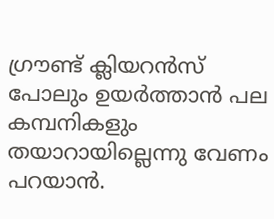ഗ്രൗണ്ട് ക്ലിയറൻസ് പോലും ഉയർത്താൻ പല കമ്പനികളും തയാറായില്ലെന്നു വേണം പറയാൻ.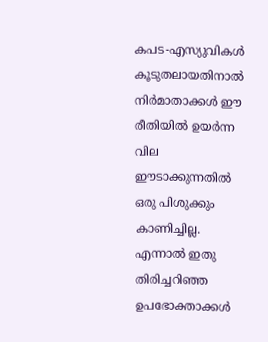കപട-എസ്യുവികൾ കൂടുതലായതിനാൽ നിർമാതാക്കൾ ഈ രീതിയിൽ ഉയർന്ന വില ഈടാക്കുന്നതിൽ ഒരു പിശുക്കും കാണിച്ചില്ല. എന്നാൽ ഇതു തിരിച്ചറിഞ്ഞ ഉപഭോക്താക്കൾ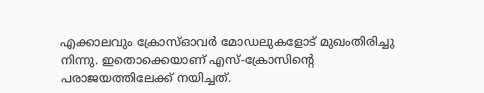എക്കാലവും ക്രോസ്ഓവർ മോഡലുകളോട് മുഖംതിരിച്ചു നിന്നു. ഇതൊക്കെയാണ് എസ്-ക്രോസിന്റെ പരാജയത്തിലേക്ക് നയിച്ചത്.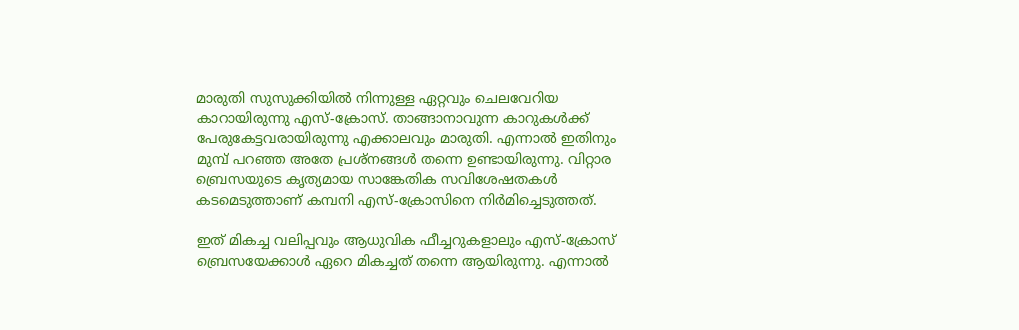മാരുതി സുസുക്കിയിൽ നിന്നുള്ള ഏറ്റവും ചെലവേറിയ കാറായിരുന്നു എസ്-ക്രോസ്. താങ്ങാനാവുന്ന കാറുകൾക്ക് പേരുകേട്ടവരായിരുന്നു എക്കാലവും മാരുതി. എന്നാൽ ഇതിനും മുമ്പ് പറഞ്ഞ അതേ പ്രശ്നങ്ങൾ തന്നെ ഉണ്ടായിരുന്നു. വിറ്റാര ബ്രെസയുടെ കൃത്യമായ സാങ്കേതിക സവിശേഷതകൾ കടമെടുത്താണ് കമ്പനി എസ്-ക്രോസിനെ നിർമിച്ചെടുത്തത്.

ഇത് മികച്ച വലിപ്പവും ആധുവിക ഫീച്ചറുകളാലും എസ്-ക്രോസ് ബ്രെസയേക്കാൾ ഏറെ മികച്ചത് തന്നെ ആയിരുന്നു. എന്നാൽ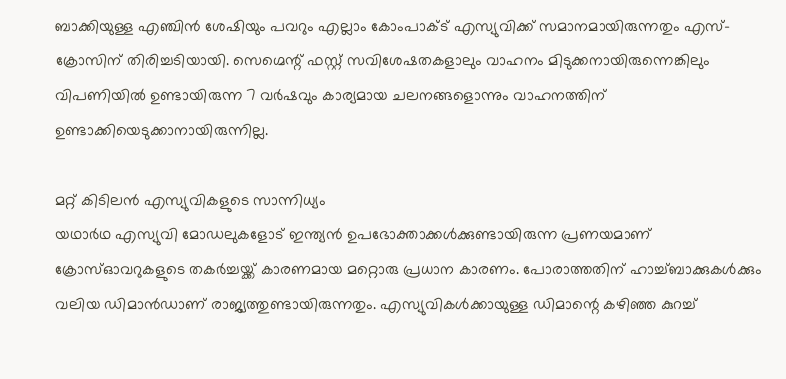ബാക്കിയുള്ള എഞ്ചിൻ ശേഷിയും പവറും എല്ലാം കോംപാക്ട് എസ്യുവിക്ക് സമാനമായിരുന്നതും എസ്-ക്രോസിന് തിരിച്ചടിയായി. സെഗ്മെന്റ് ഫസ്റ്റ് സവിശേഷതകളാലും വാഹനം മിടുക്കനായിരുന്നെങ്കിലും വിപണിയിൽ ഉണ്ടായിരുന്ന 7 വർഷവും കാര്യമായ ചലനങ്ങളൊന്നും വാഹനത്തിന് ഉണ്ടാക്കിയെടുക്കാനായിരുന്നില്ല.

മറ്റ് കിടിലൻ എസ്യുവികളുടെ സാന്നിധ്യം
യഥാർഥ എസ്യുവി മോഡലുകളോട് ഇന്ത്യൻ ഉപഭോക്താക്കൾക്കുണ്ടായിരുന്ന പ്രണയമാണ് ക്രോസ്ഓവറുകളുടെ തകർച്ചയ്ക്ക് കാരണമായ മറ്റൊരു പ്രധാന കാരണം. പോരാത്തതിന് ഹാച്ച്ബാക്കുകൾക്കും വലിയ ഡിമാൻഡാണ് രാജ്യത്തുണ്ടായിരുന്നതും. എസ്യുവികൾക്കായുള്ള ഡിമാന്റെ കഴിഞ്ഞ കുറച്ച്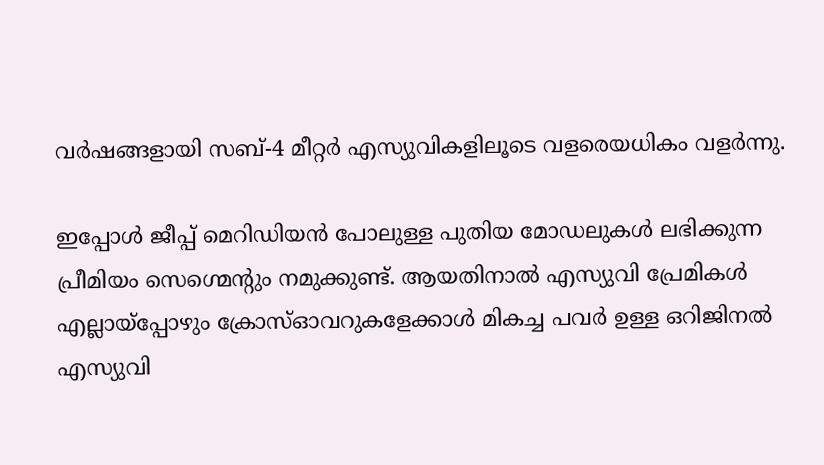വർഷങ്ങളായി സബ്-4 മീറ്റർ എസ്യുവികളിലൂടെ വളരെയധികം വളർന്നു.

ഇപ്പോൾ ജീപ്പ് മെറിഡിയൻ പോലുള്ള പുതിയ മോഡലുകൾ ലഭിക്കുന്ന പ്രീമിയം സെഗ്മെന്റും നമുക്കുണ്ട്. ആയതിനാൽ എസ്യുവി പ്രേമികൾ എല്ലായ്പ്പോഴും ക്രോസ്ഓവറുകളേക്കാൾ മികച്ച പവർ ഉള്ള ഒറിജിനൽ എസ്യുവി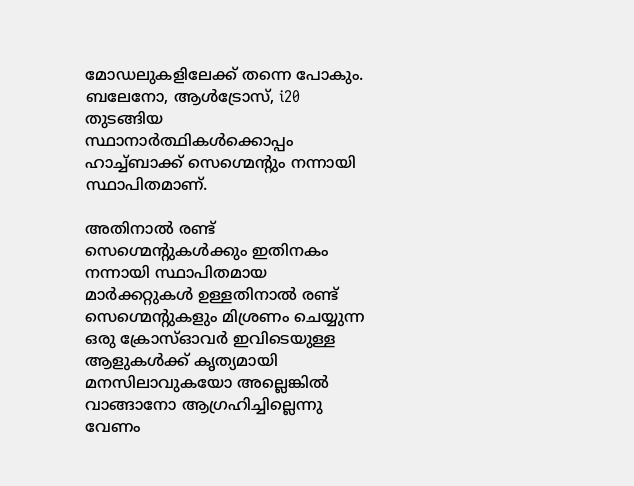മോഡലുകളിലേക്ക് തന്നെ പോകും. ബലേനോ, ആൾട്രോസ്, i20 തുടങ്ങിയ സ്ഥാനാർത്ഥികൾക്കൊപ്പം ഹാച്ച്ബാക്ക് സെഗ്മെന്റും നന്നായി സ്ഥാപിതമാണ്.

അതിനാൽ രണ്ട് സെഗ്മെന്റുകൾക്കും ഇതിനകം നന്നായി സ്ഥാപിതമായ മാർക്കറ്റുകൾ ഉള്ളതിനാൽ രണ്ട് സെഗ്മെന്റുകളും മിശ്രണം ചെയ്യുന്ന ഒരു ക്രോസ്ഓവർ ഇവിടെയുള്ള ആളുകൾക്ക് കൃത്യമായി മനസിലാവുകയോ അല്ലെങ്കിൽ വാങ്ങാനോ ആഗ്രഹിച്ചില്ലെന്നു വേണം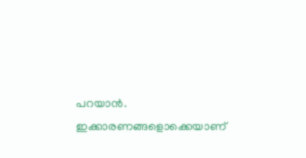പറയാൻ. ഇക്കാരണങ്ങളൊക്കെയാണ്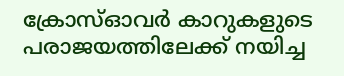ക്രോസ്ഓവർ കാറുകളുടെ പരാജയത്തിലേക്ക് നയിച്ച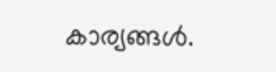കാര്യങ്ങൾ.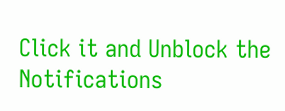Click it and Unblock the Notifications